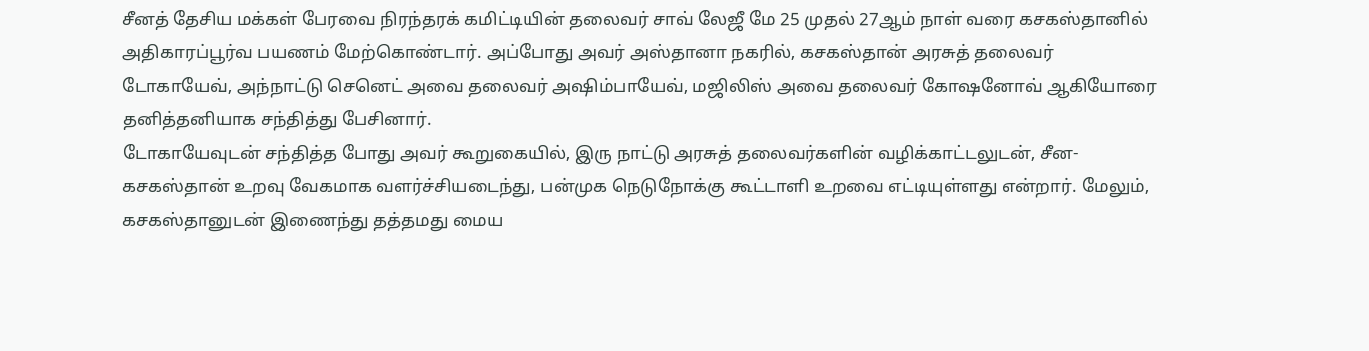சீனத் தேசிய மக்கள் பேரவை நிரந்தரக் கமிட்டியின் தலைவர் சாவ் லேஜீ மே 25 முதல் 27ஆம் நாள் வரை கசகஸ்தானில் அதிகாரப்பூர்வ பயணம் மேற்கொண்டார். அப்போது அவர் அஸ்தானா நகரில், கசகஸ்தான் அரசுத் தலைவர் டோகாயேவ், அந்நாட்டு செனெட் அவை தலைவர் அஷிம்பாயேவ், மஜிலிஸ் அவை தலைவர் கோஷனோவ் ஆகியோரை தனித்தனியாக சந்தித்து பேசினார்.
டோகாயேவுடன் சந்தித்த போது அவர் கூறுகையில், இரு நாட்டு அரசுத் தலைவர்களின் வழிக்காட்டலுடன், சீன-கசகஸ்தான் உறவு வேகமாக வளர்ச்சியடைந்து, பன்முக நெடுநோக்கு கூட்டாளி உறவை எட்டியுள்ளது என்றார். மேலும், கசகஸ்தானுடன் இணைந்து தத்தமது மைய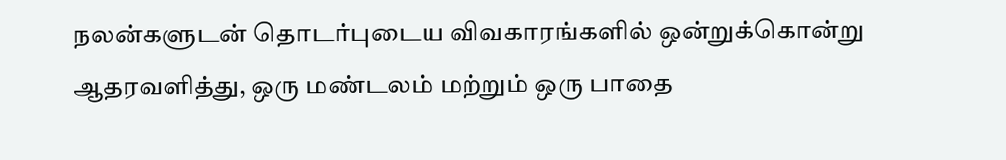நலன்களுடன் தொடர்புடைய விவகாரங்களில் ஒன்றுக்கொன்று ஆதரவளித்து, ஒரு மண்டலம் மற்றும் ஒரு பாதை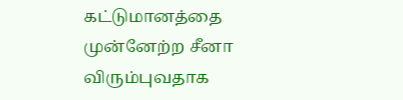கட்டுமானத்தை முன்னேற்ற சீனா விரும்புவதாக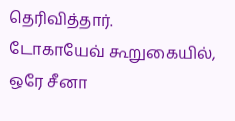தெரிவித்தார்.
டோகாயேவ் கூறுகையில், ஒரே சீனா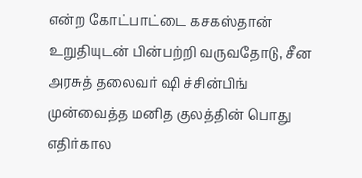என்ற கோட்பாட்டை கசகஸ்தான் உறுதியுடன் பின்பற்றி வருவதோடு, சீன அரசுத் தலைவர் ஷி ச்சின்பிங் முன்வைத்த மனித குலத்தின் பொது எதிர்கால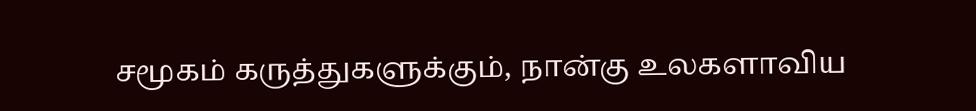சமூகம் கருத்துகளுக்கும், நான்கு உலகளாவிய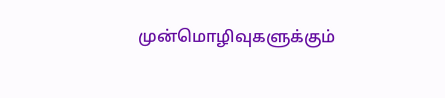முன்மொழிவுகளுக்கும்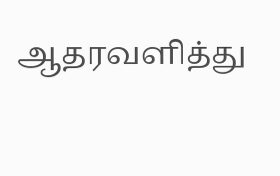ஆதரவளித்து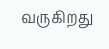வருகிறது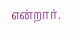என்றார்.